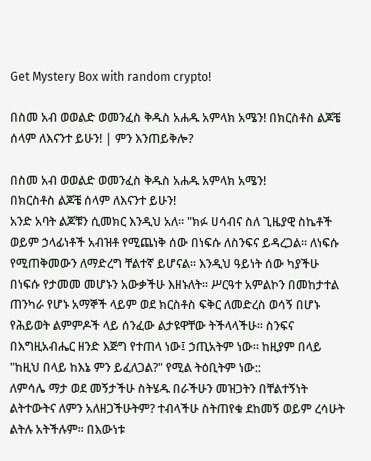Get Mystery Box with random crypto!

በስመ አብ ወወልድ ወመንፈስ ቅዱስ አሐዱ አምላክ አሜን! በክርስቶስ ልጆቼ ሰላም ለእናንተ ይሁን! | ምን እንጠይቅሎ?

በስመ አብ ወወልድ ወመንፈስ ቅዱስ አሐዱ አምላክ አሜን!
በክርስቶስ ልጆቼ ሰላም ለእናንተ ይሁን!
አንድ አባት ልጆቹን ሲመክር እንዲህ አለ። "ክፉ ሀሳብና ስለ ጊዜያዊ ስኬቶች ወይም ኃላፊነቶች አብዝቶ የሚጨነቅ ሰው በነፍሱ ለስንፍና ይዳረጋል። ለነፍሱ የሚጠቅመውን ለማድረግ ቸልተኛ ይሆናል። እንዲህ ዓይነት ሰው ካያችሁ በነፍሱ የታመመ መሆኑን አውቃችሁ እዘኑለት። ሥርዓተ አምልኮን በመከታተል ጠንካራ የሆኑ አማኞች ላይም ወደ ክርስቶስ ፍቅር ለመድረስ ወሳኝ በሆኑ የሕይወት ልምምዶች ላይ ሰንፈው ልታዩዋቸው ትችላላችሁ። ስንፍና በእግዚአብሔር ዘንድ እጅግ የተጠላ ነው፤ ኃጢአትም ነው። ከዚያም በላይ "ከዚህ በላይ ከእኔ ምን ይፈለጋል?" የሚል ትዕቢትም ነው::
ለምሳሌ ማታ ወደ መኝታችሁ ስትሄዱ በራችሁን መዝጋትን በቸልተኝነት ልትተውትና ለምን አለዘጋችሁትም? ተብላችሁ ስትጠየቁ ደከመኝ ወይም ረሳሁት ልትሉ አትችሉም። በእውነቱ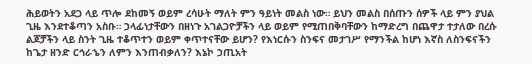ሕይወትን አደጋ ላይ ጥሎ ደከመኝ ወይም ረሳሁት ማለት ምን ዓይነት መልስ ነው። ይህን መልስ በሰጡን ሰዎች ላይ ምን ያህል ጊዜ እንደተቆጣን አስቡ። ኃላፊነታቸውን በዘነጉ አገልጋዮቻችን ላይ ወይም የሚጠበቅባቸውን ከማድረግ በጨዋታ ተታለው በረሱ ልጆቻችን ላይ ስንት ጊዜ ተቆጥተን ወይም ቀጥተናቸው ይሆን? የእነርሱን ስንፍና መታገሥ የማንችል ከሆነ እኛስ ለስንፍናችን ከጌታ ዘንድ ርኅራኄን ለምን እንጠብቃለን? እኔኮ ኃጢአት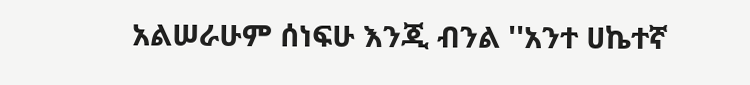አልሠራሁም ሰነፍሁ እንጂ ብንል ''አንተ ሀኬተኛ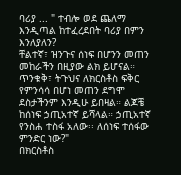ባሪያ ... " ተብሎ ወደ ጨለማ እንዲጣል ከተፈረደበት ባሪያ በምን እንለያለን?
ቸልተኛ፣ ዝንጉና ሰነፍ በሆንን መጠን መከራችን በዚያው ልክ ይሆናል። ጥንቁቅ፣ ትጉህና ለክርስቶስ ፍቅር የምንሳሳ በሆነ መጠን ደግሞ ደስታችንም እንዲሁ ይበዛል። ልጆቼ ከሰነፍ ኃጢአተኛ ይሻላል። ኃጢአተኛ የንስሐ ተስፋ አለው፡፡ ለሰነፍ ተሰፋው ምንድር ነው?"
በክርስቶስ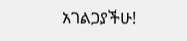አገልጋያችሁ!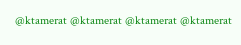@ktamerat @ktamerat @ktamerat @ktamerat